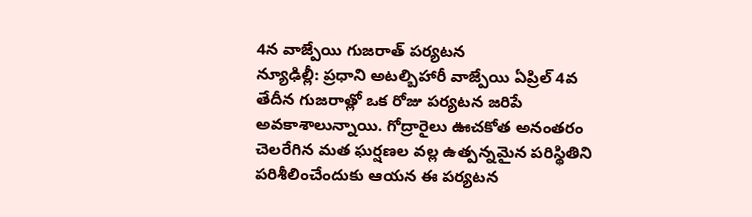4న వాజ్పేయి గుజరాత్ పర్యటన
న్యూఢిల్లీ: ప్రధాని అటల్బిహారీ వాజ్పేయి ఏప్రిల్ 4వ తేదీన గుజరాత్లో ఒక రోజు పర్యటన జరిపే అవకాశాలున్నాయి. గోద్రారైలు ఊచకోత అనంతరం చెలరేగిన మత ఘర్షణల వల్ల ఉత్పన్నమైన పరిస్థితిని పరిశీలించేందుకు ఆయన ఈ పర్యటన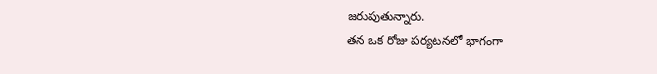జరుపుతున్నారు.
తన ఒక రోజు పర్యటనలో భాగంగా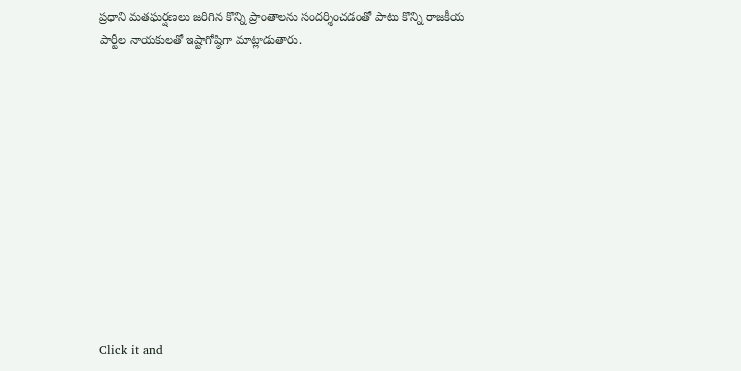ప్రధాని మతఘర్షణలు జరిగిన కొన్ని ప్రాంతాలను సందర్శించడంతో పాటు కొన్ని రాజకీయ పార్టీల నాయకులతో ఇష్టాగోష్ఠిగా మాట్లాడుతారు.












Click it and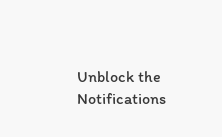Unblock the Notifications